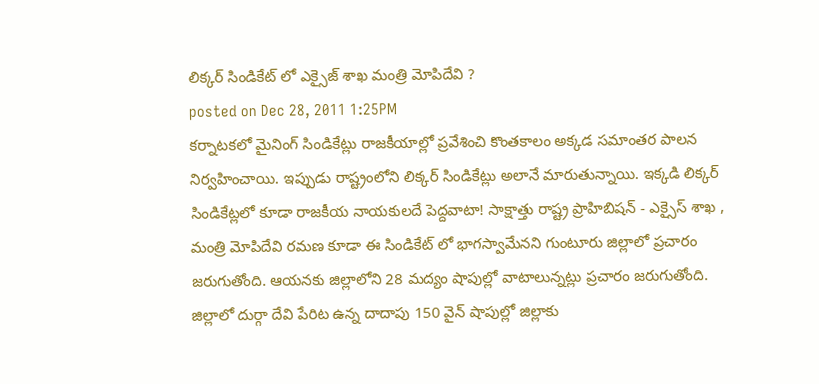లిక్కర్ సిండికేట్ లో ఎక్సైజ్ శాఖ మంత్రి మోపిదేవి ?
posted on Dec 28, 2011 1:25PM
కర్నాటకలో మైనింగ్ సిండికేట్లు రాజకీయాల్లో ప్రవేశించి కొంతకాలం అక్కడ సమాంతర పాలన నిర్వహించాయి. ఇప్పుడు రాష్ట్రంలోని లిక్కర్ సిండికేట్లు అలానే మారుతున్నాయి. ఇక్కడి లిక్కర్ సిండికేట్లలో కూడా రాజకీయ నాయకులదే పెద్దవాటా! సాక్షాత్తు రాష్ట్ర ప్రాహిబిషన్ - ఎక్సైస్ శాఖ , మంత్రి మోపిదేవి రమణ కూడా ఈ సిండికేట్ లో భాగస్వామేనని గుంటూరు జిల్లాలో ప్రచారం జరుగుతోంది. ఆయనకు జిల్లాలోని 28 మద్యం షాపుల్లో వాటాలున్నట్లు ప్రచారం జరుగుతోంది. జిల్లాలో దుర్గా దేవి పేరిట ఉన్న దాదాపు 150 వైన్ షాపుల్లో జిల్లాకు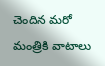చెందిన మరో మంత్రికి వాటాలు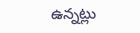ఉన్నట్లు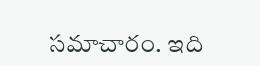సమాచారం. ఇది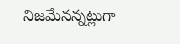నిజమేనన్నట్లుగా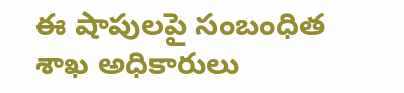ఈ షాపులపై సంబంధిత శాఖ అధికారులు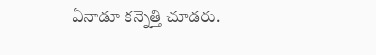ఏనాడూ కన్నెత్తి చూడరు.